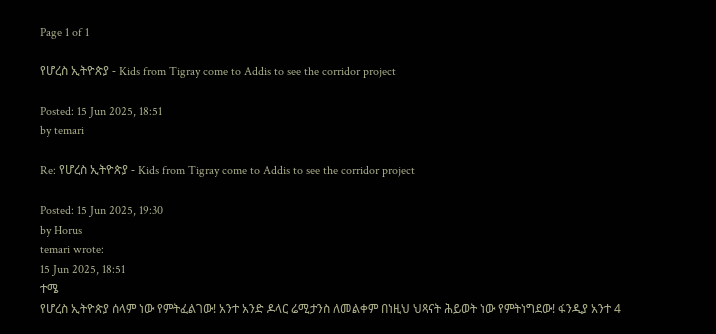Page 1 of 1

የሆረስ ኢትዮጵያ - Kids from Tigray come to Addis to see the corridor project

Posted: 15 Jun 2025, 18:51
by temari

Re: የሆረስ ኢትዮጵያ - Kids from Tigray come to Addis to see the corridor project

Posted: 15 Jun 2025, 19:30
by Horus
temari wrote:
15 Jun 2025, 18:51
ተሜ
የሆረስ ኢትዮጵያ ሰላም ነው የምትፈልገው! አንተ አንድ ዶላር ሬሚታንስ ለመልቀም በነዚህ ህጻናት ሕይወት ነው የምትነግደው! ፋንዲያ አንተ 4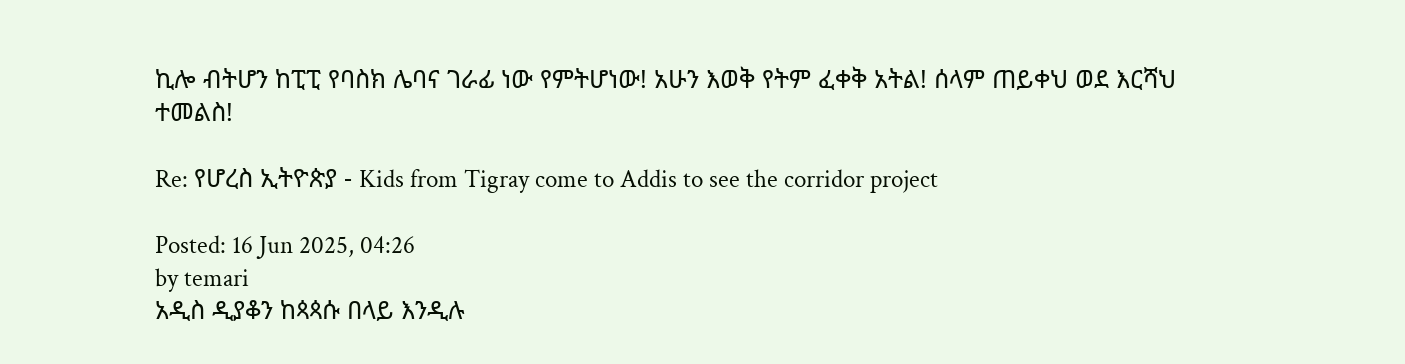ኪሎ ብትሆን ከፒፒ የባስክ ሌባና ገራፊ ነው የምትሆነው! አሁን እወቅ የትም ፈቀቅ አትል! ሰላም ጠይቀህ ወደ እርሻህ ተመልስ!

Re: የሆረስ ኢትዮጵያ - Kids from Tigray come to Addis to see the corridor project

Posted: 16 Jun 2025, 04:26
by temari
አዲስ ዲያቆን ከጳጳሱ በላይ እንዲሉ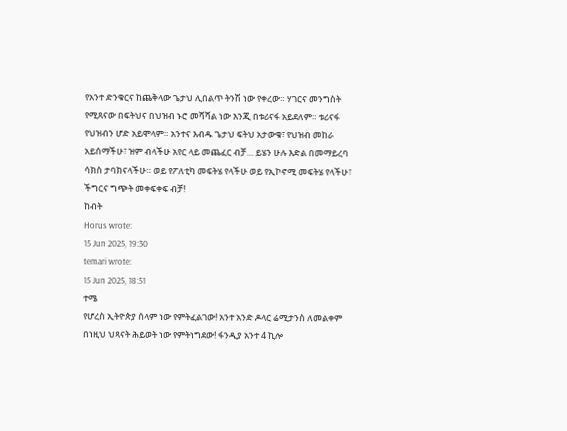የአንተ ድንቁርና ከጨቅላው ጌታህ ሊበልጥ ትንሽ ነው የቀረው። ሃገርና መንግስት የሚጸናው በፍትህና በህዝብ ኑሮ መሻሻል ነው እንጂ በቱሪናፋ አይደለም። ቱሪናፋ የህዝብን ሆድ አይሞላም። አንተና እብዱ ጌታህ ፍትህ አታውቁ፣ የህዝብ መከራ አይሰማችሁ፣ ዝም ብላችሁ አየር ላይ መጨፈር ብቻ… ይሄን ሁሉ እድል በመማይረባ ሳክስ ታባክናላችሁ። ወይ የፖለቲካ መፍትሄ የላችሁ ወይ የኢኮኖሚ መፍትሄ የላችሁ፣ ችግርና ግጭት መቀፍቀፍ ብቻ!
ከብት
Horus wrote:
15 Jun 2025, 19:30
temari wrote:
15 Jun 2025, 18:51
ተሜ
የሆረስ ኢትዮጵያ ሰላም ነው የምትፈልገው! አንተ አንድ ዶላር ሬሚታንስ ለመልቀም በነዚህ ህጻናት ሕይወት ነው የምትነግደው! ፋንዲያ አንተ 4 ኪሎ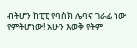ብትሆን ከፒፒ የባስክ ሌባና ገራፊ ነው የምትሆነው! አሁን እወቅ የትም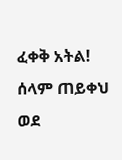ፈቀቅ አትል! ሰላም ጠይቀህ ወደ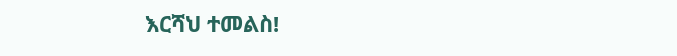እርሻህ ተመልስ!